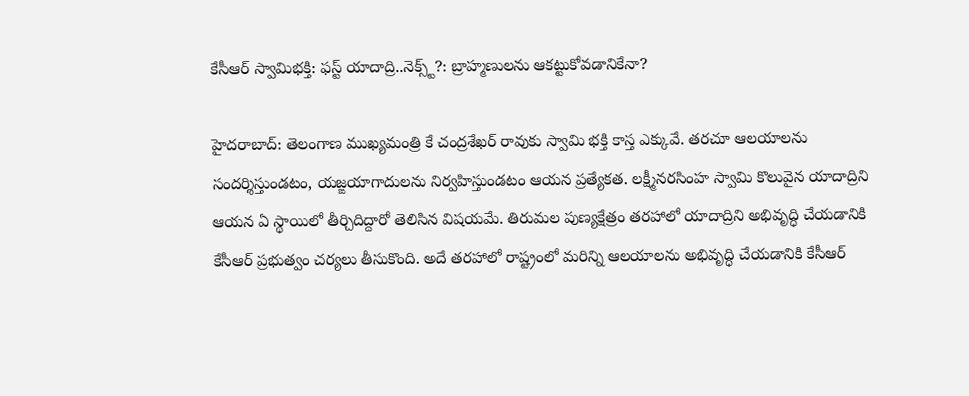కేసీఆర్ స్వామిభక్తి: ఫస్ట్ యాదాద్రి..నెక్స్ట్?: బ్రాహ్మణులను ఆకట్టుకోవడానికేనా?

హైదరాబాద్: తెలంగాణ ముఖ్యమంత్రి కే చంద్రశేఖర్ రావుకు స్వామి భక్తి కాస్త ఎక్కువే. తరచూ ఆలయాలను సందర్శిస్తుండటం, యజ్ఙయాగాదులను నిర్వహిస్తుండటం ఆయన ప్రత్యేకత. లక్ష్మీనరసింహ స్వామి కొలువైన యాదాద్రిని ఆయన ఏ స్థాయిలో తీర్చిదిద్దారో తెలిసిన విషయమే. తిరుమల పుణ్యక్షేత్రం తరహాలో యాదాద్రిని అభివృద్ధి చేయడానికి కేసీఆర్ ప్రభుత్వం చర్యలు తీసుకొంది. అదే తరహాలో రాష్ట్రంలో మరిన్ని ఆలయాలను అభివృద్ధి చేయడానికి కేసీఆర్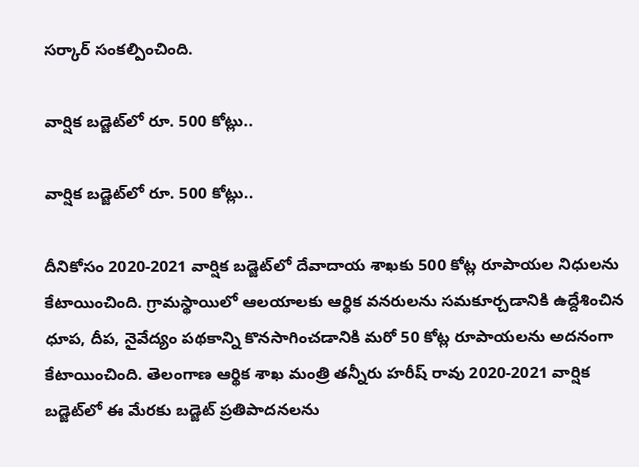సర్కార్ సంకల్పించింది.

వార్షిక బడ్జెట్‌లో రూ. 500 కోట్లు..

వార్షిక బడ్జెట్‌లో రూ. 500 కోట్లు..

దీనికోసం 2020-2021 వార్షిక బడ్జెట్‌లో దేవాదాయ శాఖకు 500 కోట్ల రూపాయల నిధులను కేటాయించింది. గ్రామస్థాయిలో ఆలయాలకు ఆర్థిక వనరులను సమకూర్చడానికి ఉద్దేశించిన ధూప, దీప, నైవేద్యం పథకాన్ని కొనసాగించడానికి మరో 50 కోట్ల రూపాయలను అదనంగా కేటాయించింది. తెలంగాణ ఆర్థిక శాఖ మంత్రి తన్నీరు హరీష్ రావు 2020-2021 వార్షిక బడ్జెట్‌లో ఈ మేరకు బడ్జెట్ ప్రతిపాదనలను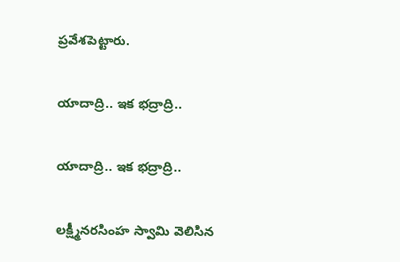ప్రవేశపెట్టారు.

యాదాద్రి.. ఇక భద్రాద్రి..

యాదాద్రి.. ఇక భద్రాద్రి..

లక్ష్మీనరసింహ స్వామి వెలిసిన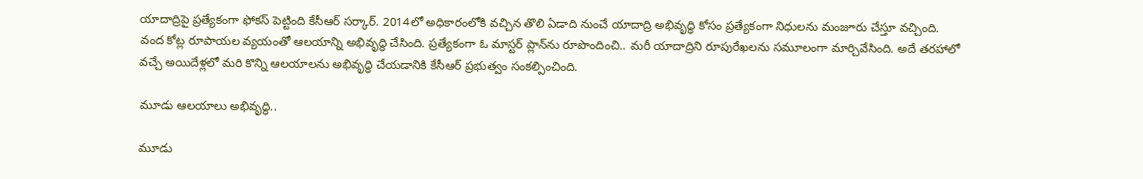యాదాద్రిపై ప్రత్యేకంగా ఫోకస్ పెట్టింది కేసీఆర్ సర్కార్. 2014లో అధికారంలోకి వచ్చిన తొలి ఏడాది నుంచే యాదాద్రి అభివృద్ధి కోసం ప్రత్యేకంగా నిధులను మంజూరు చేస్తూ వచ్చింది. వంద కోట్ల రూపాయల వ్యయంతో ఆలయాన్ని అభివృద్ధి చేసింది. ప్రత్యేకంగా ఓ మాస్టర్ ప్లాన్‌ను రూపొందించి.. మరీ యాదాద్రిని రూపురేఖలను సమూలంగా మార్చివేసింది. అదే తరహాలో వచ్చే అయిదేళ్లలో మరి కొన్ని ఆలయాలను అభివృద్ధి చేయడానికి కేసీఆర్ ప్రభుత్వం సంకల్పించింది.

మూడు ఆలయాలు అభివృద్ధి..

మూడు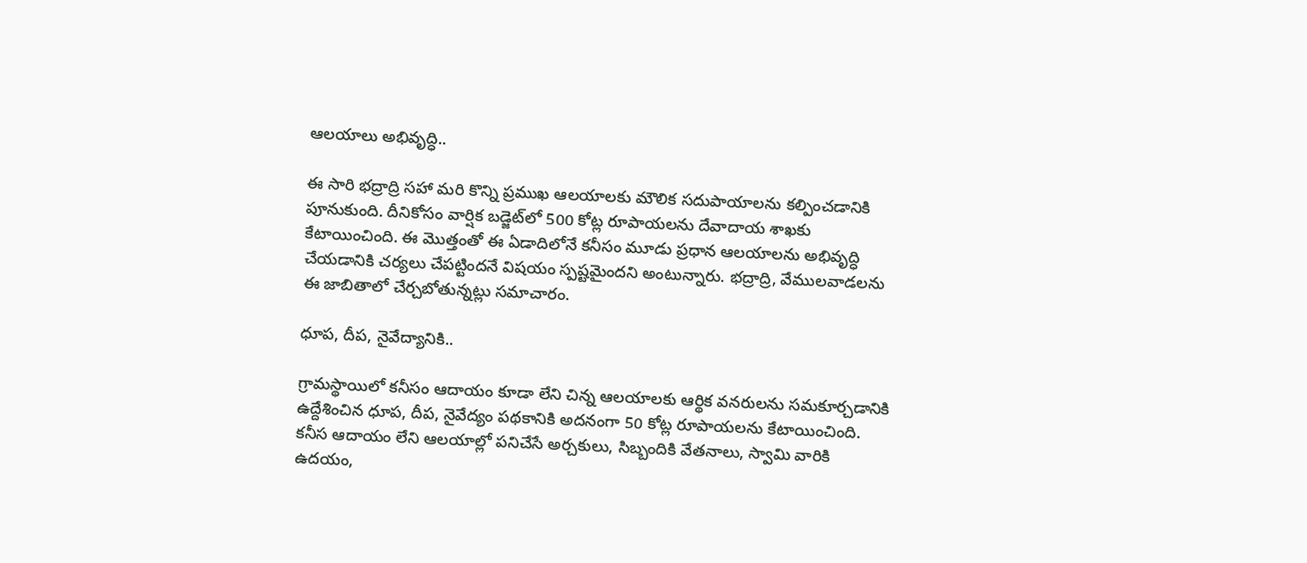ఆలయాలు అభివృద్ధి..

ఈ సారి భద్రాద్రి సహా మరి కొన్ని ప్రముఖ ఆలయాలకు మౌలిక సదుపాయాలను కల్పించడానికి పూనుకుంది. దీనికోసం వార్షిక బడ్జెట్‌లో 500 కోట్ల రూపాయలను దేవాదాయ శాఖకు కేటాయించింది. ఈ మొత్తంతో ఈ ఏడాదిలోనే కనీసం మూడు ప్రధాన ఆలయాలను అభివృద్ధి చేయడానికి చర్యలు చేపట్టిందనే విషయం స్పష్టమైందని అంటున్నారు. భద్రాద్రి, వేములవాడలను ఈ జాబితాలో చేర్చబోతున్నట్లు సమాచారం.

ధూప, దీప, నైవేద్యానికి..

గ్రామస్థాయిలో కనీసం ఆదాయం కూడా లేని చిన్న ఆలయాలకు ఆర్థిక వనరులను సమకూర్చడానికి ఉద్దేశించిన ధూప, దీప, నైవేద్యం పథకానికి అదనంగా 50 కోట్ల రూపాయలను కేటాయించింది. కనీస ఆదాయం లేని ఆలయాల్లో పనిచేసే అర్చకులు, సిబ్బందికి వేతనాలు, స్వామి వారికి ఉదయం,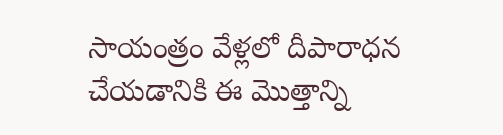సాయంత్రం వేళ్లలో దీపారాధన చేయడానికి ఈ మొత్తాన్ని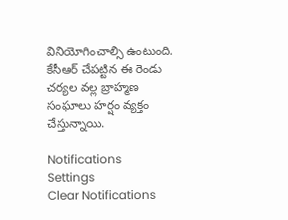వినియోగించాల్సి ఉంటుంది. కేసీఆర్ చేపట్టిన ఈ రెండు చర్యల వల్ల బ్రాహ్మణ సంఘాలు హర్షం వ్యక్తం చేస్తున్నాయి.

Notifications
Settings
Clear Notifications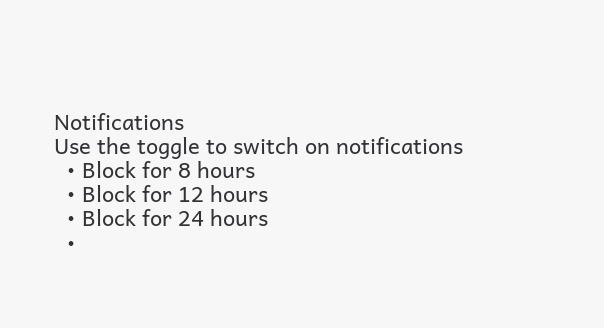Notifications
Use the toggle to switch on notifications
  • Block for 8 hours
  • Block for 12 hours
  • Block for 24 hours
  •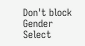Don't block
Gender
Select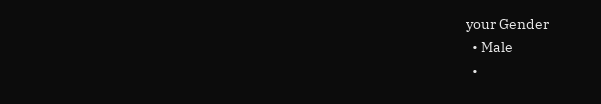your Gender
  • Male
  •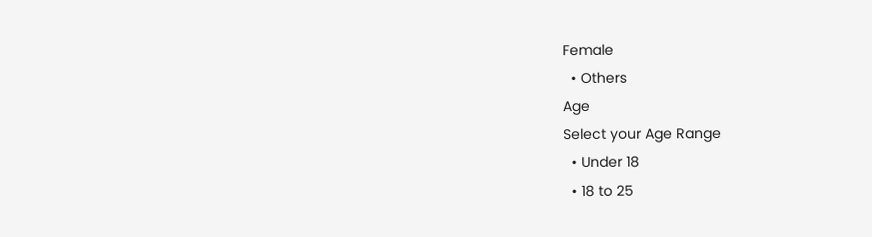Female
  • Others
Age
Select your Age Range
  • Under 18
  • 18 to 25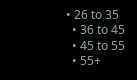• 26 to 35
  • 36 to 45
  • 45 to 55
  • 55+